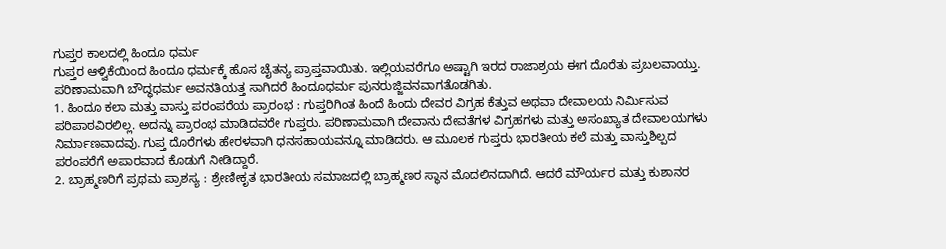ಗುಪ್ತರ ಕಾಲದಲ್ಲಿ ಹಿಂದೂ ಧರ್ಮ
ಗುಪ್ತರ ಆಳ್ವಿಕೆಯಿಂದ ಹಿಂದೂ ಧರ್ಮಕ್ಕೆ ಹೊಸ ಚೈತನ್ಯ ಪ್ರಾಪ್ತವಾಯಿತು. ಇಲ್ಲಿಯವರೆಗೂ ಅಷ್ಟಾಗಿ ಇರದ ರಾಜಾಶ್ರಯ ಈಗ ದೊರೆತು ಪ್ರಬಲವಾಯ್ತು. ಪರಿಣಾಮವಾಗಿ ಬೌದ್ಧಧರ್ಮ ಅವನತಿಯತ್ತ ಸಾಗಿದರೆ ಹಿಂದೂಧರ್ಮ ಪುನರುಜ್ಜಿವನವಾಗತೊಡಗಿತು.
1. ಹಿಂದೂ ಕಲಾ ಮತ್ತು ವಾಸ್ತು ಪರಂಪರೆಯ ಪ್ರಾರಂಭ : ಗುಪ್ತರಿಗಿಂತ ಹಿಂದೆ ಹಿಂದು ದೇವರ ವಿಗ್ರಹ ಕೆತ್ತುವ ಅಥವಾ ದೇವಾಲಯ ನಿರ್ಮಿಸುವ ಪರಿಪಾಠವಿರಲಿಲ್ಲ. ಅದನ್ನು ಪ್ರಾರಂಭ ಮಾಡಿದವರೇ ಗುಪ್ತರು. ಪರಿಣಾಮವಾಗಿ ದೇವಾನು ದೇವತೆಗಳ ವಿಗ್ರಹಗಳು ಮತ್ತು ಅಸಂಖ್ಯಾತ ದೇವಾಲಯಗಳು ನಿರ್ಮಾಣವಾದವು. ಗುಪ್ತ ದೊರೆಗಳು ಹೇರಳವಾಗಿ ಧನಸಹಾಯವನ್ನೂ ಮಾಡಿದರು. ಆ ಮೂಲಕ ಗುಪ್ತರು ಭಾರತೀಯ ಕಲೆ ಮತ್ತು ವಾಸ್ತುಶಿಲ್ಪದ ಪರಂಪರೆಗೆ ಅಪಾರವಾದ ಕೊಡುಗೆ ನೀಡಿದ್ದಾರೆ.
2. ಬ್ರಾಹ್ಮಣರಿಗೆ ಪ್ರಥಮ ಪ್ರಾಶಸ್ಯ : ಶ್ರೇಣೀಕೃತ ಭಾರತೀಯ ಸಮಾಜದಲ್ಲಿ ಬ್ರಾಹ್ಮಣರ ಸ್ಥಾನ ಮೊದಲಿನದಾಗಿದೆ. ಆದರೆ ಮೌರ್ಯರ ಮತ್ತು ಕುಶಾನರ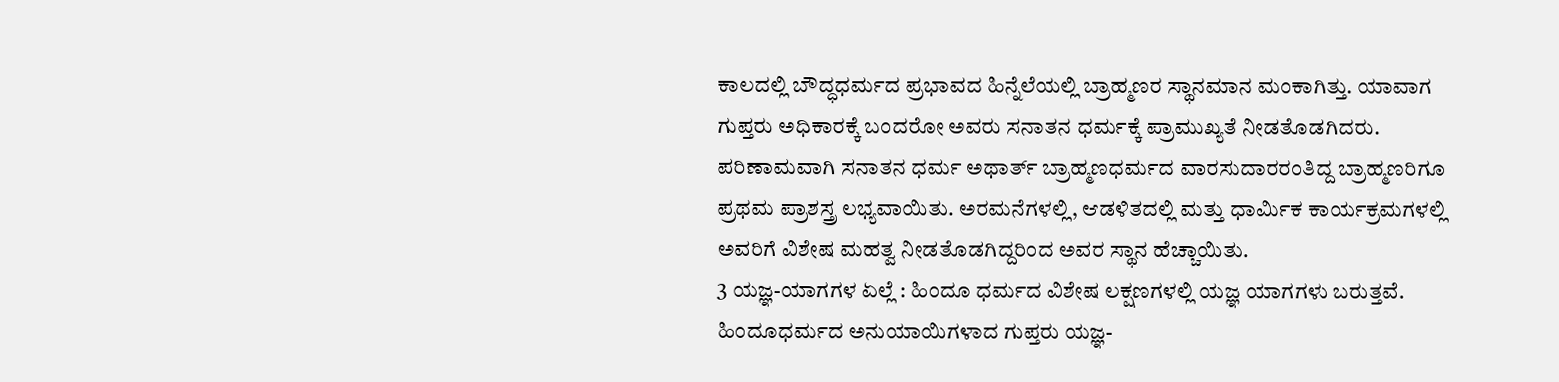ಕಾಲದಲ್ಲಿ ಬೌದ್ಧಧರ್ಮದ ಪ್ರಭಾವದ ಹಿನ್ನೆಲೆಯಲ್ಲಿ ಬ್ರಾಹ್ಮಣರ ಸ್ಥಾನಮಾನ ಮಂಕಾಗಿತ್ತು. ಯಾವಾಗ ಗುಪ್ತರು ಅಧಿಕಾರಕ್ಕೆ ಬಂದರೋ ಅವರು ಸನಾತನ ಧರ್ಮಕ್ಕೆ ಪ್ರಾಮುಖ್ಯತೆ ನೀಡತೊಡಗಿದರು. ಪರಿಣಾಮವಾಗಿ ಸನಾತನ ಧರ್ಮ ಅಥಾರ್ತ್ ಬ್ರಾಹ್ಮಣಧರ್ಮದ ವಾರಸುದಾರರಂತಿದ್ದ ಬ್ರಾಹ್ಮಣರಿಗೂ ಪ್ರಥಮ ಪ್ರಾಶಸ್ತ್ರ ಲಭ್ಯವಾಯಿತು. ಅರಮನೆಗಳಲ್ಲಿ, ಆಡಳಿತದಲ್ಲಿ ಮತ್ತು ಧಾರ್ಮಿಕ ಕಾರ್ಯಕ್ರಮಗಳಲ್ಲಿ ಅವರಿಗೆ ವಿಶೇಷ ಮಹತ್ವ ನೀಡತೊಡಗಿದ್ದರಿಂದ ಅವರ ಸ್ಥಾನ ಹೆಚ್ಚಾಯಿತು.
3 ಯಜ್ಞ-ಯಾಗಗಳ ಏಲ್ಲೆ : ಹಿಂದೂ ಧರ್ಮದ ವಿಶೇಷ ಲಕ್ಷಣಗಳಲ್ಲಿ ಯಜ್ಞ ಯಾಗಗಳು ಬರುತ್ತವೆ. ಹಿಂದೂಧರ್ಮದ ಅನುಯಾಯಿಗಳಾದ ಗುಪ್ತರು ಯಜ್ಞ-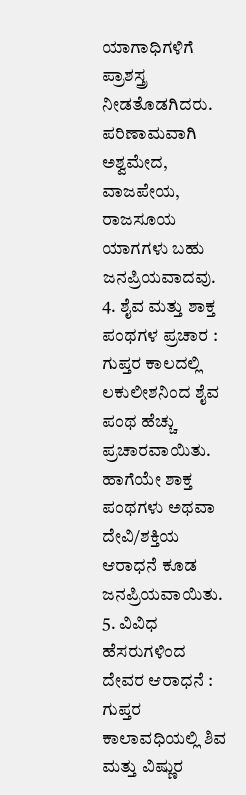ಯಾಗಾಧಿಗಳಿಗೆ ಪ್ರಾಶಸ್ತ್ರ ನೀಡತೊಡಗಿದರು. ಪರಿಣಾಮವಾಗಿ ಅಶ್ವಮೇದ, ವಾಜಪೇಯ, ರಾಜಸೂಯ ಯಾಗಗಳು ಬಹು ಜನಪ್ರಿಯವಾದವು.
4. ಶೈವ ಮತ್ತು ಶಾಕ್ತ ಪಂಥಗಳ ಪ್ರಚಾರ : ಗುಪ್ತರ ಕಾಲದಲ್ಲಿ ಲಕುಲೀಶನಿಂದ ಶೈವ ಪಂಥ ಹೆಚ್ಚು ಪ್ರಚಾರವಾಯಿತು. ಹಾಗೆಯೇ ಶಾಕ್ತ ಪಂಥಗಳು ಅಥವಾ ದೇವಿ/ಶಕ್ತಿಯ ಆರಾಧನೆ ಕೂಡ ಜನಪ್ರಿಯವಾಯಿತು.
5. ವಿವಿಧ ಹೆಸರುಗಳಿಂದ ದೇವರ ಆರಾಧನೆ : ಗುಪ್ತರ ಕಾಲಾವಧಿಯಲ್ಲಿ ಶಿವ ಮತ್ತು ವಿಷ್ಣುರ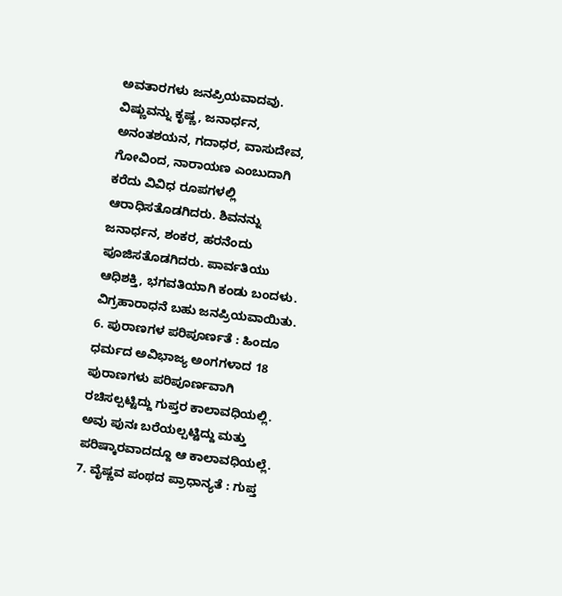ಅವತಾರಗಳು ಜನಪ್ರಿಯವಾದವು. ವಿಷ್ಣುವನ್ನು ಕೃಷ್ಣ, ಜನಾರ್ಧನ, ಅನಂತಶಯನ, ಗದಾಧರ, ವಾಸುದೇವ, ಗೋವಿಂದ, ನಾರಾಯಣ ಎಂಬುದಾಗಿ ಕರೆದು ವಿವಿಧ ರೂಪಗಳಲ್ಲಿ ಆರಾಧಿಸತೊಡಗಿದರು. ಶಿವನನ್ನು ಜನಾರ್ಧನ, ಶಂಕರ, ಹರನೆಂದು ಪೂಜಿಸತೊಡಗಿದರು. ಪಾರ್ವತಿಯು ಆಧಿಶಕ್ತಿ, ಭಗವತಿಯಾಗಿ ಕಂಡು ಬಂದಳು. ವಿಗ್ರಹಾರಾಧನೆ ಬಹು ಜನಪ್ರಿಯವಾಯಿತು.
6. ಪುರಾಣಗಳ ಪರಿಪೂರ್ಣತೆ : ಹಿಂದೂ ಧರ್ಮದ ಅವಿಭಾಜ್ಯ ಅಂಗಗಳಾದ 18 ಪುರಾಣಗಳು ಪರಿಪೂರ್ಣವಾಗಿ ರಚಿಸಲ್ಪಟ್ಟಿದ್ದು ಗುಪ್ತರ ಕಾಲಾವಧಿಯಲ್ಲಿ. ಅವು ಪುನಃ ಬರೆಯಲ್ಪಟ್ಟಿದ್ದು ಮತ್ತು ಪರಿಷ್ಕಾರವಾದದ್ದೂ ಆ ಕಾಲಾವಧಿಯಲ್ಲೆ.
7. ವೈಷ್ಣವ ಪಂಥದ ಪ್ರಾಧಾನ್ಯತೆ : ಗುಪ್ತ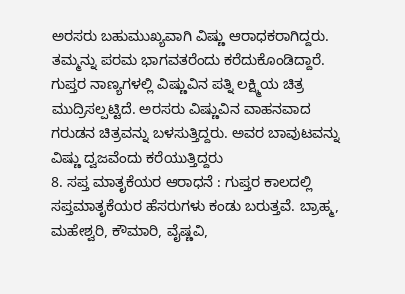ಅರಸರು ಬಹುಮುಖ್ಯವಾಗಿ ವಿಷ್ಣು ಆರಾಧಕರಾಗಿದ್ದರು. ತಮ್ಮನ್ನು ಪರಮ ಭಾಗವತರೆಂದು ಕರೆದುಕೊಂಡಿದ್ದಾರೆ. ಗುಪ್ತರ ನಾಣ್ಯಗಳಲ್ಲಿ ವಿಷ್ಣುವಿನ ಪತ್ನಿ ಲಕ್ಷ್ಮಿಯ ಚಿತ್ರ ಮುದ್ರಿಸಲ್ಪಟ್ಟಿದೆ. ಅರಸರು ವಿಷ್ಣುವಿನ ವಾಹನವಾದ ಗರುಡನ ಚಿತ್ರವನ್ನು ಬಳಸುತ್ತಿದ್ದರು. ಅವರ ಬಾವುಟವನ್ನು ವಿಷ್ಣು ದ್ವಜವೆಂದು ಕರೆಯುತ್ತಿದ್ದರು
8. ಸಪ್ತ ಮಾತೃಕೆಯರ ಆರಾಧನೆ : ಗುಪ್ತರ ಕಾಲದಲ್ಲಿ ಸಪ್ತಮಾತೃಕೆಯರ ಹೆಸರುಗಳು ಕಂಡು ಬರುತ್ತವೆ. ಬ್ರಾಹ್ಮ, ಮಹೇಶ್ವರಿ, ಕೌಮಾರಿ, ವೈಷ್ಣವಿ,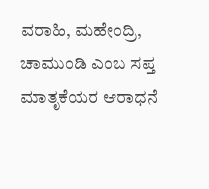ವರಾಹಿ, ಮಹೇಂದ್ರಿ, ಚಾಮುಂಡಿ ಎಂಬ ಸಪ್ತ ಮಾತೃಕೆಯರ ಆರಾಧನೆ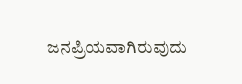ಜನಪ್ರಿಯವಾಗಿರುವುದು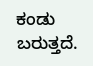ಕಂಡು ಬರುತ್ತದೆ.